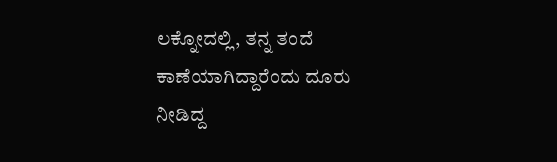ಲಕ್ನೋದಲ್ಲಿ, ತನ್ನ ತಂದೆ ಕಾಣೆಯಾಗಿದ್ದಾರೆಂದು ದೂರು ನೀಡಿದ್ದ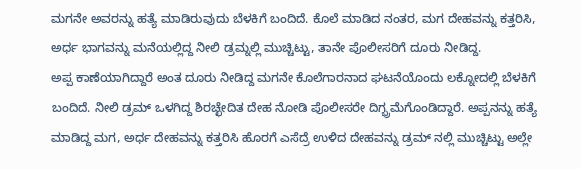ಮಗನೇ ಅವರನ್ನು ಹತ್ಯೆ ಮಾಡಿರುವುದು ಬೆಳಕಿಗೆ ಬಂದಿದೆ. ಕೊಲೆ ಮಾಡಿದ ನಂತರ, ಮಗ ದೇಹವನ್ನು ಕತ್ತರಿಸಿ, ಅರ್ಧ ಭಾಗವನ್ನು ಮನೆಯಲ್ಲಿದ್ದ ನೀಲಿ ಡ್ರಮ್ನಲ್ಲಿ ಮುಚ್ಚಿಟ್ಟು, ತಾನೇ ಪೊಲೀಸರಿಗೆ ದೂರು ನೀಡಿದ್ದ.
ಅಪ್ಪ ಕಾಣೆಯಾಗಿದ್ದಾರೆ ಅಂತ ದೂರು ನೀಡಿದ್ದ ಮಗನೇ ಕೊಲೆಗಾರನಾದ ಘಟನೆಯೊಂದು ಲಕ್ನೋದಲ್ಲಿ ಬೆಳಕಿಗೆ ಬಂದಿದೆ. ನೀಲಿ ಡ್ರಮ್ ಒಳಗಿದ್ದ ಶಿರಚ್ಛೇದಿತ ದೇಹ ನೋಡಿ ಪೊಲೀಸರೇ ದಿಗ್ಭ್ರಮೆಗೊಂಡಿದ್ದಾರೆ. ಅಪ್ಪನನ್ನು ಹತ್ಯೆ ಮಾಡಿದ್ದ ಮಗ, ಅರ್ಧ ದೇಹವನ್ನು ಕತ್ತರಿಸಿ ಹೊರಗೆ ಎಸೆದ್ರೆ ಉಳಿದ ದೇಹವನ್ನು ಡ್ರಮ್ ನಲ್ಲಿ ಮುಚ್ಚಿಟ್ಟು ಅಲ್ಲೇ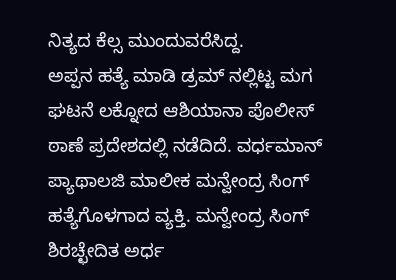ನಿತ್ಯದ ಕೆಲ್ಸ ಮುಂದುವರೆಸಿದ್ದ.
ಅಪ್ಪನ ಹತ್ಯೆ ಮಾಡಿ ಡ್ರಮ್ ನಲ್ಲಿಟ್ಟ ಮಗ
ಘಟನೆ ಲಕ್ನೋದ ಆಶಿಯಾನಾ ಪೊಲೀಸ್ ಠಾಣೆ ಪ್ರದೇಶದಲ್ಲಿ ನಡೆದಿದೆ. ವರ್ಧಮಾನ್ ಪ್ಯಾಥಾಲಜಿ ಮಾಲೀಕ ಮನ್ವೇಂದ್ರ ಸಿಂಗ್ ಹತ್ಯೆಗೊಳಗಾದ ವ್ಯಕ್ತಿ. ಮನ್ವೇಂದ್ರ ಸಿಂಗ್ ಶಿರಚ್ಛೇದಿತ ಅರ್ಧ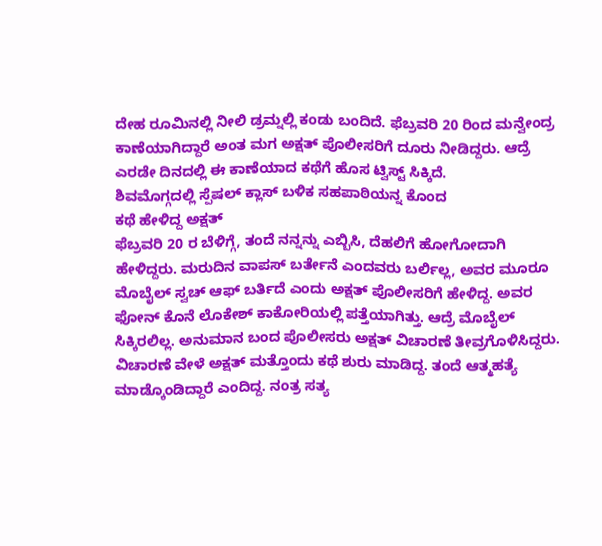ದೇಹ ರೂಮಿನಲ್ಲಿ ನೀಲಿ ಡ್ರಮ್ನಲ್ಲಿ ಕಂಡು ಬಂದಿದೆ. ಫೆಬ್ರವರಿ 20 ರಿಂದ ಮನ್ವೇಂದ್ರ ಕಾಣೆಯಾಗಿದ್ದಾರೆ ಅಂತ ಮಗ ಅಕ್ಷತ್ ಪೊಲೀಸರಿಗೆ ದೂರು ನೀಡಿದ್ದರು. ಆದ್ರೆ ಎರಡೇ ದಿನದಲ್ಲಿ ಈ ಕಾಣೆಯಾದ ಕಥೆಗೆ ಹೊಸ ಟ್ವಿಸ್ಟ್ ಸಿಕ್ಕಿದೆ.
ಶಿವಮೊಗ್ಗದಲ್ಲಿ ಸ್ಪೆಷಲ್ ಕ್ಲಾಸ್ ಬಳಿಕ ಸಹಪಾಠಿಯನ್ನ ಕೊಂದ
ಕಥೆ ಹೇಳಿದ್ದ ಅಕ್ಷತ್
ಫೆಬ್ರವರಿ 20 ರ ಬೆಳಿಗ್ಗೆ, ತಂದೆ ನನ್ನನ್ನು ಎಬ್ಬಿಸಿ, ದೆಹಲಿಗೆ ಹೋಗೋದಾಗಿ ಹೇಳಿದ್ದರು. ಮರುದಿನ ವಾಪಸ್ ಬರ್ತೇನೆ ಎಂದವರು ಬರ್ಲಿಲ್ಲ, ಅವರ ಮೂರೂ ಮೊಬೈಲ್ ಸ್ವಚ್ ಆಫ್ ಬರ್ತಿದೆ ಎಂದು ಅಕ್ಷತ್ ಪೊಲೀಸರಿಗೆ ಹೇಳಿದ್ದ. ಅವರ ಫೋನ್ ಕೊನೆ ಲೊಕೇಶ್ ಕಾಕೋರಿಯಲ್ಲಿ ಪತ್ತೆಯಾಗಿತ್ತು. ಆದ್ರೆ ಮೊಬೈಲ್ ಸಿಕ್ಕಿರಲಿಲ್ಲ. ಅನುಮಾನ ಬಂದ ಪೊಲೀಸರು ಅಕ್ಷತ್ ವಿಚಾರಣೆ ತೀವ್ರಗೊಳಿಸಿದ್ದರು. ವಿಚಾರಣೆ ವೇಳೆ ಅಕ್ಷತ್ ಮತ್ತೊಂದು ಕಥೆ ಶುರು ಮಾಡಿದ್ದ. ತಂದೆ ಆತ್ಮಹತ್ಯೆ ಮಾಡ್ಕೊಂಡಿದ್ದಾರೆ ಎಂದಿದ್ದ. ನಂತ್ರ ಸತ್ಯ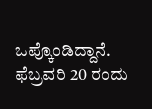ಒಪ್ಕೊಂಡಿದ್ದಾನೆ. ಫೆಬ್ರವರಿ 20 ರಂದು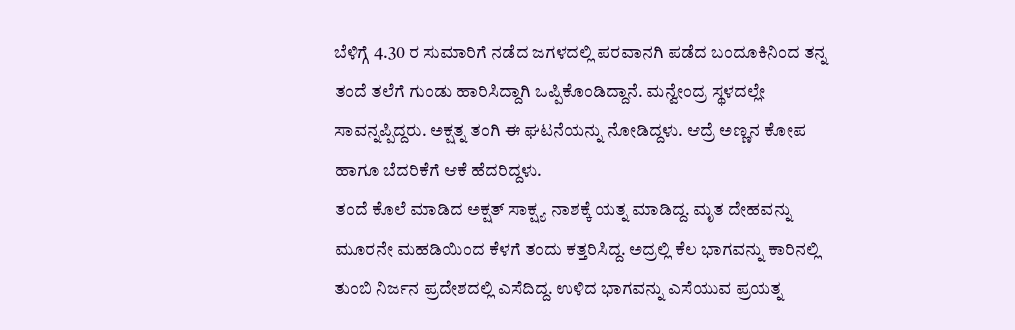ಬೆಳಿಗ್ಗೆ 4.30 ರ ಸುಮಾರಿಗೆ ನಡೆದ ಜಗಳದಲ್ಲಿ ಪರವಾನಗಿ ಪಡೆದ ಬಂದೂಕಿನಿಂದ ತನ್ನ ತಂದೆ ತಲೆಗೆ ಗುಂಡು ಹಾರಿಸಿದ್ದಾಗಿ ಒಪ್ಪಿಕೊಂಡಿದ್ದಾನೆ. ಮನ್ವೇಂದ್ರ ಸ್ಥಳದಲ್ಲೇ ಸಾವನ್ನಪ್ಪಿದ್ದರು. ಅಕ್ಷತ್ನ ತಂಗಿ ಈ ಘಟನೆಯನ್ನು ನೋಡಿದ್ದಳು. ಆದ್ರೆ ಅಣ್ಣನ ಕೋಪ ಹಾಗೂ ಬೆದರಿಕೆಗೆ ಆಕೆ ಹೆದರಿದ್ದಳು.
ತಂದೆ ಕೊಲೆ ಮಾಡಿದ ಅಕ್ಷತ್ ಸಾಕ್ಷ್ಯ ನಾಶಕ್ಕೆ ಯತ್ನ ಮಾಡಿದ್ದ. ಮೃತ ದೇಹವನ್ನು ಮೂರನೇ ಮಹಡಿಯಿಂದ ಕೆಳಗೆ ತಂದು ಕತ್ತರಿಸಿದ್ದ. ಅದ್ರಲ್ಲಿ ಕೆಲ ಭಾಗವನ್ನು ಕಾರಿನಲ್ಲಿ ತುಂಬಿ ನಿರ್ಜನ ಪ್ರದೇಶದಲ್ಲಿ ಎಸೆದಿದ್ದ. ಉಳಿದ ಭಾಗವನ್ನು ಎಸೆಯುವ ಪ್ರಯತ್ನ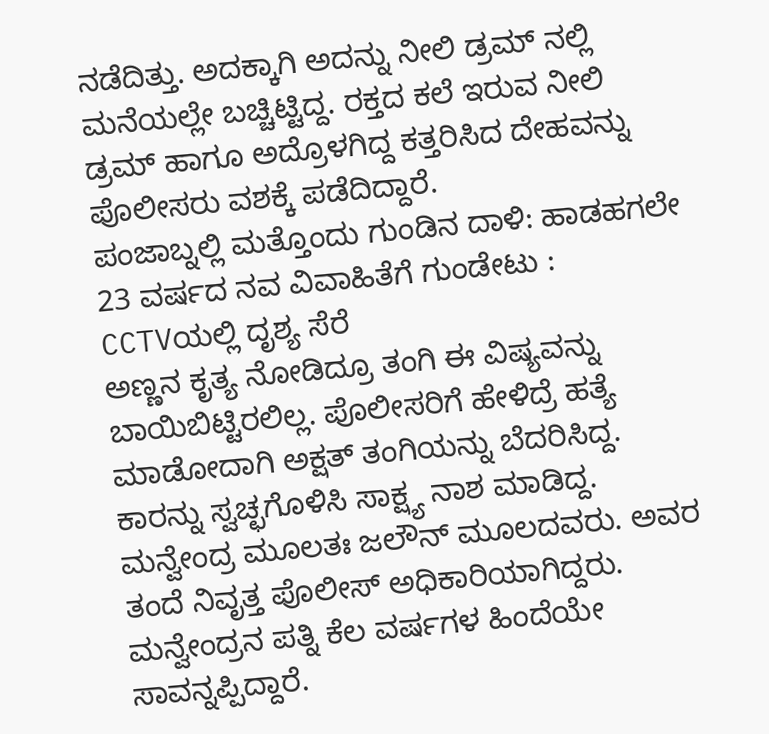ನಡೆದಿತ್ತು. ಅದಕ್ಕಾಗಿ ಅದನ್ನು ನೀಲಿ ಡ್ರಮ್ ನಲ್ಲಿ ಮನೆಯಲ್ಲೇ ಬಚ್ಚಿಟ್ಟಿದ್ದ. ರಕ್ತದ ಕಲೆ ಇರುವ ನೀಲಿ ಡ್ರಮ್ ಹಾಗೂ ಅದ್ರೊಳಗಿದ್ದ ಕತ್ತರಿಸಿದ ದೇಹವನ್ನು ಪೊಲೀಸರು ವಶಕ್ಕೆ ಪಡೆದಿದ್ದಾರೆ.
ಪಂಜಾಬ್ನಲ್ಲಿ ಮತ್ತೊಂದು ಗುಂಡಿನ ದಾಳಿ: ಹಾಡಹಗಲೇ 23 ವರ್ಷದ ನವ ವಿವಾಹಿತೆಗೆ ಗುಂಡೇಟು : CCTVಯಲ್ಲಿ ದೃಶ್ಯ ಸೆರೆ
ಅಣ್ಣನ ಕೃತ್ಯ ನೋಡಿದ್ರೂ ತಂಗಿ ಈ ವಿಷ್ಯವನ್ನು ಬಾಯಿಬಿಟ್ಟಿರಲಿಲ್ಲ. ಪೊಲೀಸರಿಗೆ ಹೇಳಿದ್ರೆ ಹತ್ಯೆ ಮಾಡೋದಾಗಿ ಅಕ್ಷತ್ ತಂಗಿಯನ್ನು ಬೆದರಿಸಿದ್ದ. ಕಾರನ್ನು ಸ್ವಚ್ಛಗೊಳಿಸಿ ಸಾಕ್ಷ್ಯ ನಾಶ ಮಾಡಿದ್ದ. ಮನ್ವೇಂದ್ರ ಮೂಲತಃ ಜಲೌನ್ ಮೂಲದವರು. ಅವರ ತಂದೆ ನಿವೃತ್ತ ಪೊಲೀಸ್ ಅಧಿಕಾರಿಯಾಗಿದ್ದರು. ಮನ್ವೇಂದ್ರನ ಪತ್ನಿ ಕೆಲ ವರ್ಷಗಳ ಹಿಂದೆಯೇ ಸಾವನ್ನಪ್ಪಿದ್ದಾರೆ.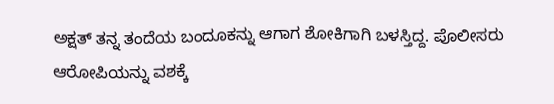ಅಕ್ಷತ್ ತನ್ನ ತಂದೆಯ ಬಂದೂಕನ್ನು ಆಗಾಗ ಶೋಕಿಗಾಗಿ ಬಳಸ್ತಿದ್ದ. ಪೊಲೀಸರು ಆರೋಪಿಯನ್ನು ವಶಕ್ಕೆ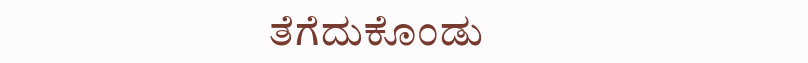ತೆಗೆದುಕೊಂಡು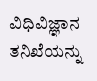ವಿಧಿವಿಜ್ಞಾನ ತನಿಖೆಯನ್ನು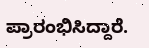ಪ್ರಾರಂಭಿಸಿದ್ದಾರೆ.